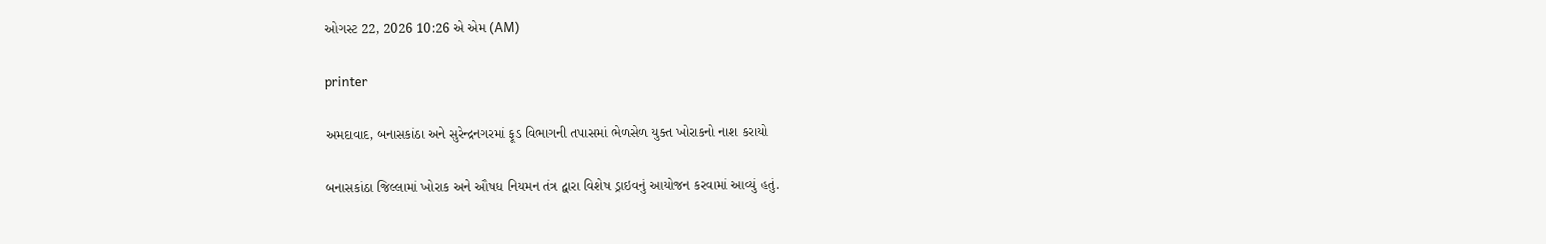ઓગસ્ટ 22, 2026 10:26 એ એમ (AM)

printer

અમદાવાદ, બનાસકાંઠા અને સુરેન્દ્રનગરમાં ફૂડ વિભાગની તપાસમાં ભેળસેળ યુક્ત ખોરાકનો નાશ કરાયો

બનાસકાંઠા જિલ્લામાં ખોરાક અને ઔષધ નિયમન તંત્ર દ્વારા વિશેષ ડ્રાઇવનું આયોજન કરવામાં આવ્યું હતું.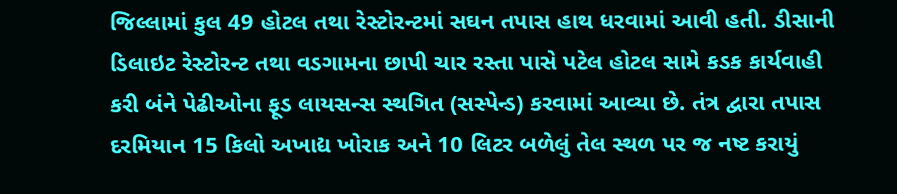જિલ્લામાં કુલ 49 હોટલ તથા રેસ્ટોરન્ટમાં સઘન તપાસ હાથ ધરવામાં આવી હતી. ડીસાની ડિલાઇટ રેસ્ટોરન્ટ તથા વડગામના છાપી ચાર રસ્તા પાસે પટેલ હોટલ સામે કડક કાર્યવાહી કરી બંને પેઢીઓના ફૂડ લાયસન્સ સ્થગિત (સસ્પેન્ડ) કરવામાં આવ્યા છે. તંત્ર દ્વારા તપાસ દરમિયાન 15 કિલો અખાદ્ય ખોરાક અને 10 લિટર બળેલું તેલ સ્થળ પર જ નષ્ટ કરાયું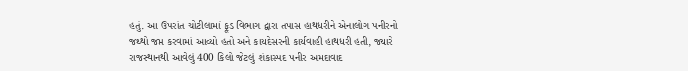હતું. આ ઉપરાંત ચોટીલામાં ફૂડ વિભાગ દ્વારા તપાસ હાથધરીને એનાલોગ પનીરનો જથ્થો જપ્ત કરવામાં આવ્યો હતો અને કાયદેસરની કાર્યવાહી હાથધરી હતી, જ્યારે રાજસ્થાનથી આવેલું 400 કિલો જેટલું શંકાસ્પદ પનીર અમદાવાદ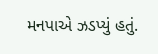મનપાએ ઝડપ્યું હતું.